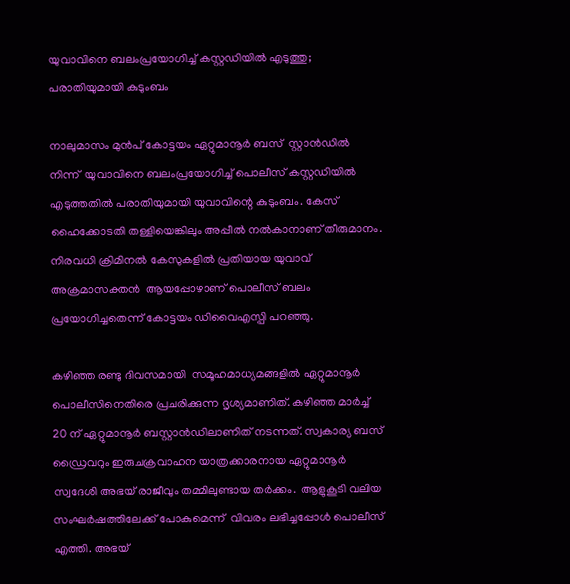യുവാവിനെ ബലംപ്രയോഗിച്ച് കസ്റ്റഡിയിൽ എടുത്തു; പരാതിയുമായി കുടുംബം

നാലുമാസം മുൻപ് കോട്ടയം ഏറ്റുമാനൂർ ബസ്  സ്റ്റാൻഡിൽ നിന്ന്  യുവാവിനെ ബലംപ്രയോഗിച്ച് പൊലീസ് കസ്റ്റഡിയിൽ എടുത്തതിൽ പരാതിയുമായി യുവാവിന്റെ കുടുംബം. കേസ് ഹൈക്കോടതി തള്ളിയെങ്കിലും അപ്പീൽ നൽകാനാണ് തീരുമാനം. നിരവധി ക്രിമിനൽ കേസുകളിൽ പ്രതിയായ യുവാവ് അക്രമാസക്തന്‍  ആയപ്പോഴാണ് പൊലീസ് ബലം പ്രയോഗിച്ചതെന്ന് കോട്ടയം ഡിവൈഎസ്പി പറഞ്ഞു.

കഴിഞ്ഞ രണ്ടു ദിവസമായി  സമൂഹമാധ്യമങ്ങളിൽ ഏറ്റുമാനൂർ പൊലീസിനെതിരെ പ്രചരിക്കുന്ന ദൃശ്യമാണിത്. കഴിഞ്ഞ മാർച്ച് 20 ന് ഏറ്റുമാനൂർ ബസ്റ്റാൻഡിലാണിത് നടന്നത്. സ്വകാര്യ ബസ് ഡ്രൈവറും ഇരുചക്രവാഹന യാത്രക്കാരനായ ഏറ്റുമാനൂർ സ്വദേശി അഭയ് രാജീവും തമ്മിലുണ്ടായ തർക്കം.  ആളുകൂടി വലിയ സംഘർഷത്തിലേക്ക് പോകുമെന്ന്  വിവരം ലഭിച്ചപ്പോൾ പൊലീസ് എത്തി. അഭയ്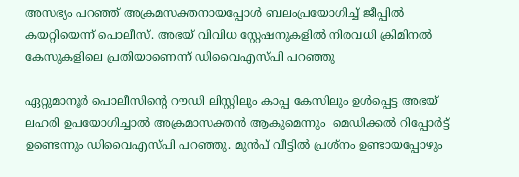അസഭ്യം പറഞ്ഞ് അക്രമസക്തനായപ്പോൾ ബലംപ്രയോഗിച്ച് ജീപ്പിൽ കയറ്റിയെന്ന് പൊലീസ്. അഭയ് വിവിധ സ്റ്റേഷനുകളിൽ നിരവധി ക്രിമിനൽ കേസുകളിലെ പ്രതിയാണെന്ന് ഡിവൈഎസ്പി പറഞ്ഞു

ഏറ്റുമാനൂർ പൊലീസിന്റെ റൗഡി ലിസ്റ്റിലും കാപ്പ കേസിലും ഉൾപ്പെട്ട അഭയ് ലഹരി ഉപയോഗിച്ചാൽ അക്രമാസക്തൻ ആകുമെന്നും  മെഡിക്കൽ റിപ്പോർട്ട് ഉണ്ടെന്നും ഡിവൈഎസ്പി പറഞ്ഞു. മുൻപ് വീട്ടിൽ പ്രശ്നം ഉണ്ടായപ്പോഴും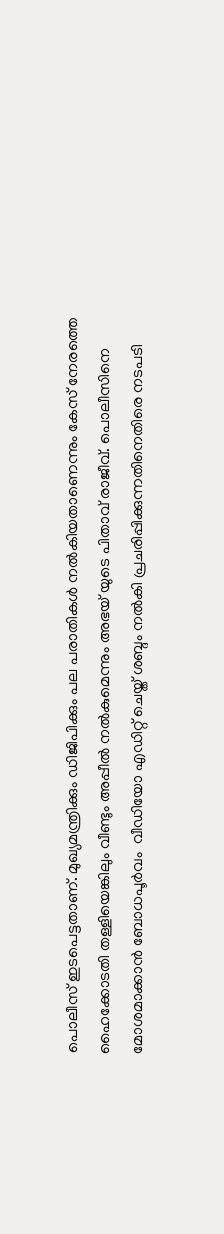പൊലീസ് ഇടപെട്ടതാണ്. മുഖ്യമന്ത്രിക്കും ഡിജിപിക്കും പല പരാതികൾ നൽകിയതാണെന്നും കേസ് നേരത്തെ ഹൈക്കോടതി തള്ളിയെങ്കിലും വീണ്ടും അപ്പീൽ നൽകുമെന്നും അഭയ് യുടെ പിതാവ് രാജീവ്. പൊലീസിനെ മോശമാക്കാൻ ബോധപൂർവം  വീഡിയോ എഡിറ്റ് ചെയ്ത് ശബ്ദം നൽകി പ്രചരിപ്പിക്കുന്നതിനെതിരെ നടപടി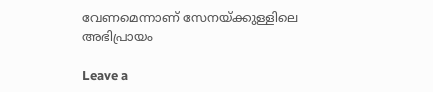വേണമെന്നാണ് സേനയ്ക്കുള്ളിലെ അഭിപ്രായം

Leave a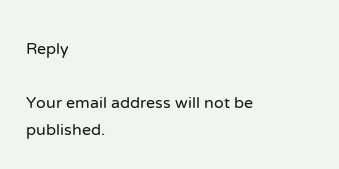Reply

Your email address will not be published.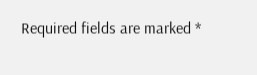Required fields are marked *